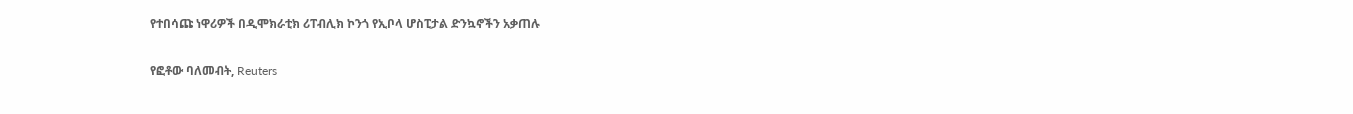የተበሳጩ ነዋሪዎች በዲሞክራቲክ ሪፐብሊክ ኮንጎ የኢቦላ ሆስፒታል ድንኳኖችን አቃጠሉ

የፎቶው ባለመብት, Reuters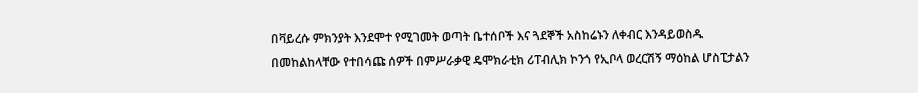በቫይረሱ ምክንያት እንደሞተ የሚገመት ወጣት ቤተሰቦች እና ጓደኞች አስከሬኑን ለቀብር እንዳይወስዱ በመከልከላቸው የተበሳጩ ሰዎች በምሥራቃዊ ዴሞክራቲክ ሪፐብሊክ ኮንጎ የኢቦላ ወረርሽኝ ማዕከል ሆስፒታልን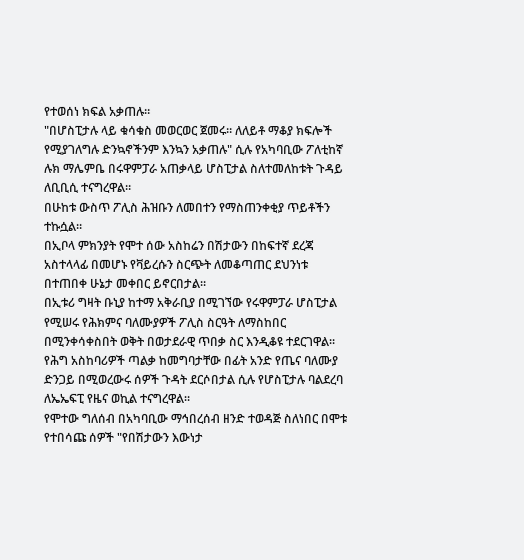የተወሰነ ክፍል አቃጠሉ።
"በሆስፒታሉ ላይ ቁሳቁስ መወርወር ጀመሩ። ለለይቶ ማቆያ ክፍሎች የሚያገለግሉ ድንኳኖችንም እንኳን አቃጠሉ" ሲሉ የአካባቢው ፖለቲከኛ ሉክ ማሌምቤ በሩዋምፓራ አጠቃላይ ሆስፒታል ስለተመለከቱት ጉዳይ ለቢቢሲ ተናግረዋል።
በሁከቱ ውስጥ ፖሊስ ሕዝቡን ለመበተን የማስጠንቀቂያ ጥይቶችን ተኩሷል።
በኢቦላ ምክንያት የሞተ ሰው አስከሬን በሽታውን በከፍተኛ ደረጃ አስተላላፊ በመሆኑ የቫይረሱን ስርጭት ለመቆጣጠር ደህንነቱ በተጠበቀ ሁኔታ መቀበር ይኖርበታል።
በኢቱሪ ግዛት ቡኒያ ከተማ አቅራቢያ በሚገኘው የሩዋምፓራ ሆስፒታል የሚሠሩ የሕክምና ባለሙያዎች ፖሊስ ስርዓት ለማስከበር በሚንቀሳቀስበት ወቅት በወታደራዊ ጥበቃ ስር እንዲቆዩ ተደርገዋል።
የሕግ አስከባሪዎች ጣልቃ ከመግባታቸው በፊት አንድ የጤና ባለሙያ ድንጋይ በሚወረውሩ ሰዎች ጉዳት ደርሶበታል ሲሉ የሆስፒታሉ ባልደረባ ለኤኤፍፒ የዜና ወኪል ተናግረዋል።
የሞተው ግለሰብ በአካባቢው ማኅበረሰብ ዘንድ ተወዳጅ ስለነበር በሞቱ የተበሳጩ ሰዎች "የበሽታውን እውነታ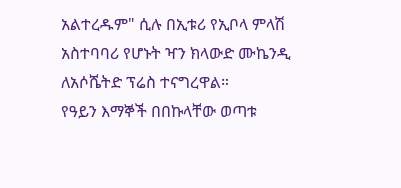አልተረዱም" ሲሉ በኢቱሪ የኢቦላ ምላሽ አስተባባሪ የሆኑት ዣን ክላውድ ሙኬንዲ ለአሶሼትድ ፕሬስ ተናግረዋል።
የዓይን እማኞች በበኩላቸው ወጣቱ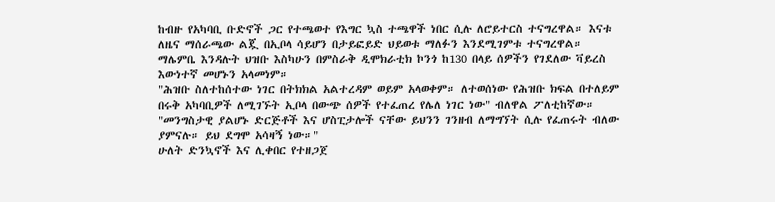ከብዙ የአካባቢ ቡድኖች ጋር የተጫወተ የእግር ኳስ ተጫዋች ነበር ሲሉ ለሮይተርስ ተናግረዋል። እናቱ ለዜና ማሰራጫው ልጇ በኢቦላ ሳይሆን በታይፎይድ ህይወቱ ማለፉን እንደሚገምቱ ተናግረዋል።
ማሌምቤ እንዳሉት ህዝቡ እስካሁን በምስራቅ ዲሞክራቲክ ኮንጎ ከ130 በላይ ሰዎችን የገደለው ቫይረስ እውነተኛ መሆኑን አላመነም።
"ሕዝቡ ስለተከሰተው ነገር በትክክል አልተረዳም ወይም አላወቀም። ለተወሰነው የሕዝቡ ክፍል በተለይም በሩቅ አካባቢዎች ለሚገኙት ኢቦላ በውጭ ሰዎች የተፈጠረ የሌለ ነገር ነው" ብለዋል ፖለቲከኛው።
"መንግስታዊ ያልሆኑ ድርጅቶች እና ሆስፒታሎች ናቸው ይህንን ገንዘብ ለማግኘት ሲሉ የፈጠሩት ብለው ያምናሉ። ይህ ደግሞ አሳዛኝ ነው።"
ሁለት ድንኳኖች እና ሊቀበር የተዘጋጀ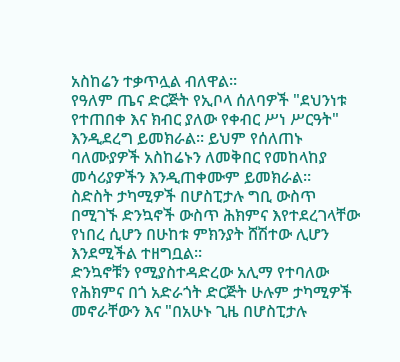አስከሬን ተቃጥሏል ብለዋል።
የዓለም ጤና ድርጅት የኢቦላ ሰለባዎች "ደህንነቱ የተጠበቀ እና ክብር ያለው የቀብር ሥነ ሥርዓት" እንዲደረግ ይመክራል። ይህም የሰለጠኑ ባለሙያዎች አስከሬኑን ለመቅበር የመከላከያ መሳሪያዎችን እንዲጠቀሙም ይመክራል።
ስድስት ታካሚዎች በሆስፒታሉ ግቢ ውስጥ በሚገኙ ድንኳኖች ውስጥ ሕክምና እየተደረገላቸው የነበረ ሲሆን በሁከቱ ምክንያት ሸሽተው ሊሆን እንደሚችል ተዘግቧል።
ድንኳኖቹን የሚያስተዳድረው አሊማ የተባለው የሕክምና በጎ አድራጎት ድርጅት ሁሉም ታካሚዎች መኖራቸውን እና "በአሁኑ ጊዜ በሆስፒታሉ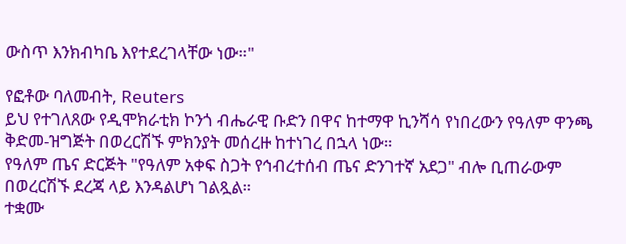ውስጥ እንክብካቤ እየተደረገላቸው ነው።"

የፎቶው ባለመብት, Reuters
ይህ የተገለጸው የዲሞክራቲክ ኮንጎ ብሔራዊ ቡድን በዋና ከተማዋ ኪንሻሳ የነበረውን የዓለም ዋንጫ ቅድመ-ዝግጅት በወረርሽኙ ምክንያት መሰረዙ ከተነገረ በኋላ ነው።
የዓለም ጤና ድርጅት "የዓለም አቀፍ ስጋት የኅብረተሰብ ጤና ድንገተኛ አደጋ" ብሎ ቢጠራውም በወረርሽኙ ደረጃ ላይ እንዳልሆነ ገልጿል።
ተቋሙ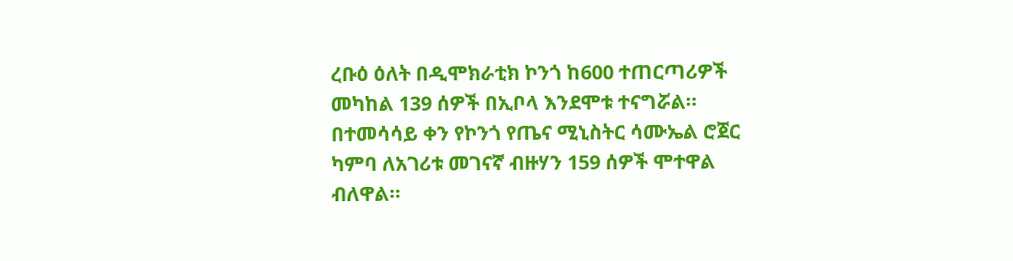ረቡዕ ዕለት በዲሞክራቲክ ኮንጎ ከ600 ተጠርጣሪዎች መካከል 139 ሰዎች በኢቦላ እንደሞቱ ተናግሯል።
በተመሳሳይ ቀን የኮንጎ የጤና ሚኒስትር ሳሙኤል ሮጀር ካምባ ለአገሪቱ መገናኛ ብዙሃን 159 ሰዎች ሞተዋል ብለዋል።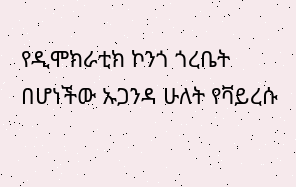የዲሞክራቲክ ኮንጎ ጎረቤት በሆነችው ኡጋንዳ ሁለት የቫይረሱ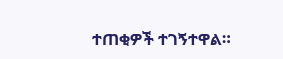ተጠቂዎች ተገኝተዋል።